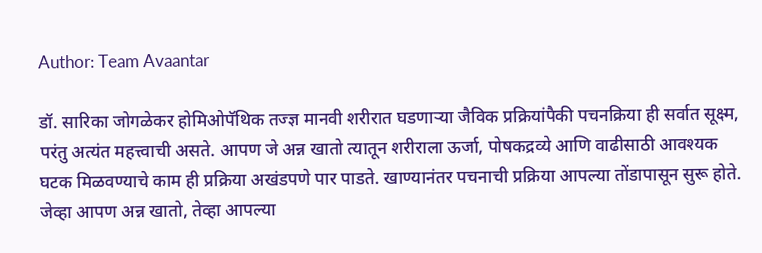Author: Team Avaantar

डॉ. सारिका जोगळेकर होमिओपॅथिक तज्ज्ञ मानवी शरीरात घडणाऱ्या जैविक प्रक्रियांपैकी पचनक्रिया ही सर्वात सूक्ष्म, परंतु अत्यंत महत्त्वाची असते. आपण जे अन्न खातो त्यातून शरीराला ऊर्जा, पोषकद्रव्ये आणि वाढीसाठी आवश्यक घटक मिळवण्याचे काम ही प्रक्रिया अखंडपणे पार पाडते. खाण्यानंतर पचनाची प्रक्रिया आपल्या तोंडापासून सुरू होते. जेव्हा आपण अन्न खातो, तेव्हा आपल्या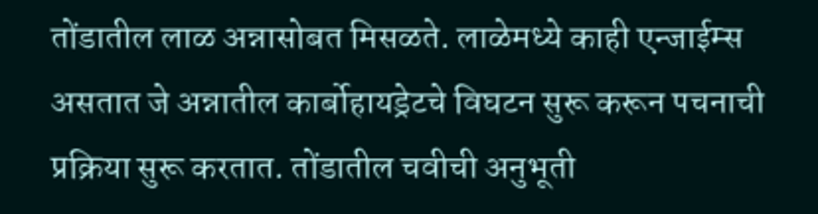तोंडातील लाळ अन्नासोबत मिसळते. लाळेमध्ये काही एन्जाईम्स असतात जे अन्नातील कार्बोहायड्रेटचे विघटन सुरू करून पचनाची प्रक्रिया सुरू करतात. तोंडातील चवीची अनुभूती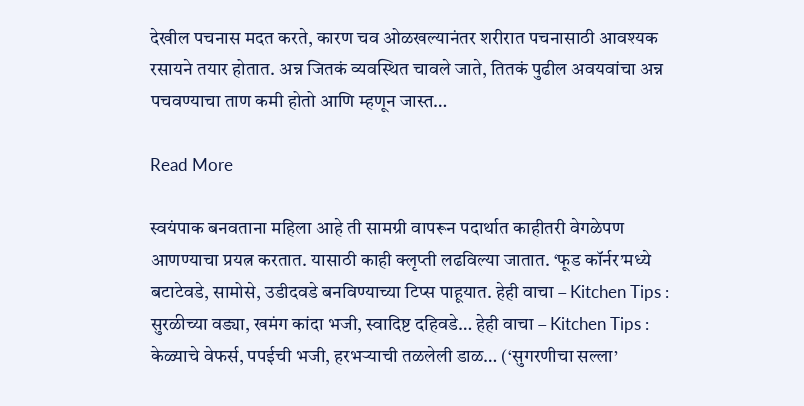देखील पचनास मदत करते, कारण चव ओळखल्यानंतर शरीरात पचनासाठी आवश्यक रसायने तयार होतात. अन्न जितकं व्यवस्थित चावले जाते, तितकं पुढील अवयवांचा अन्न पचवण्याचा ताण कमी होतो आणि म्हणून जास्त…

Read More

स्वयंपाक बनवताना महिला आहे ती सामग्री वापरून पदार्थात काहीतरी वेगळेपण आणण्याचा प्रयत्न करतात. यासाठी काही क्लृप्ती लढविल्या जातात. ‘फूड कॉर्नर’मध्ये बटाटेवडे, सामोसे, उडीदवडे बनविण्याच्या टिप्स पाहूयात. हेही वाचा – Kitchen Tips : सुरळीच्या वड्या, खमंग कांदा भजी, स्वादिष्ट दहिवडे… हेही वाचा – Kitchen Tips : केळ्याचे वेफर्स, पपईची भजी, हरभऱ्याची तळलेली डाळ… (‘सुगरणीचा सल्ला’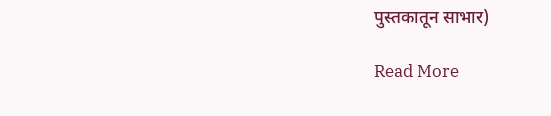पुस्तकातून साभार)

Read More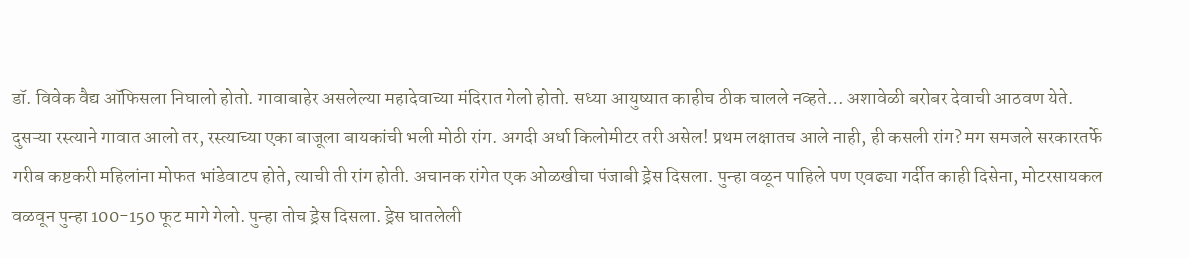डॉ. विवेक वैद्य ऑफिसला निघालो होतो. गावाबाहेर असलेल्या महादेवाच्या मंदिरात गेलो होतो. सध्या आयुष्यात काहीच ठीक चालले नव्हते… अशावेळी बरोबर देवाची आठवण येते. दुसऱ्या रस्त्याने गावात आलो तर, रस्त्याच्या एका बाजूला बायकांची भली मोठी रांग. अगदी अर्धा किलोमीटर तरी असेल! प्रथम लक्षातच आले नाही, ही कसली रांग? मग समजले सरकारतर्फे गरीब कष्टकरी महिलांना मोफत भांडेवाटप होते, त्याची ती रांग होती. अचानक रांगेत एक ओळखीचा पंजाबी ड्रेस दिसला. पुन्हा वळून पाहिले पण एवढ्या गर्दीत काही दिसेना, मोटरसायकल वळवून पुन्हा 100-150 फूट मागे गेलो. पुन्हा तोच ड्रेस दिसला. ड्रेस घातलेली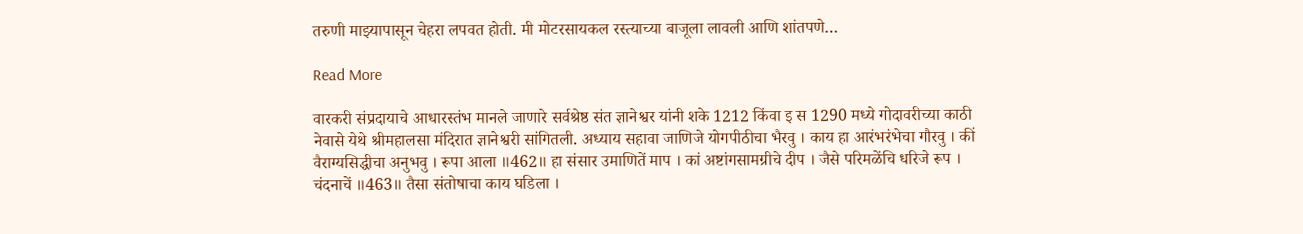तरुणी माझ्यापासून चेहरा लपवत होती. मी मोटरसायकल रस्त्याच्या बाजूला लावली आणि शांतपणे…

Read More

वारकरी संप्रदायाचे आधारस्तंभ मानले जाणारे सर्वश्रेष्ठ संत ज्ञानेश्वर यांनी शके 1212 किंवा इ स 1290 मध्ये गोदावरीच्या काठी नेवासे येथे श्रीमहालसा मंदिरात ज्ञानेश्वरी सांगितली. अध्याय सहावा जाणिजे योगपीठीचा भैरवु । काय हा आरंभरंभेचा गौरवु । कीं वैराग्यसिद्धीचा अनुभवु । रूपा आला ॥462॥ हा संसार उमाणितें माप । कां अष्टांगसामग्रीचे दीप । जैसे परिमळेंचि धरिजे रूप । चंदनाचें ॥463॥ तैसा संतोषाचा काय घडिला ।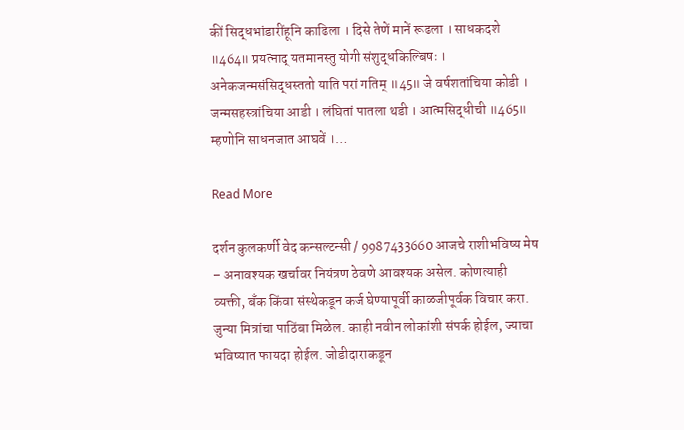कीं सिद्धभांडारींहूनि काढिला । दिसे तेणें मानें रूढला । साधकदशे ॥464॥ प्रयत्नाद् यतमानस्तु योगी संशुद्धकिल्बिषः । अनेकजन्मसंसिद्धस्ततो याति परां गतिम् ॥45॥ जे वर्षशतांचिया कोडी । जन्मसहस्त्रांचिया आडी । लंघितां पातला थडी । आत्मसिद्धीची ॥465॥ म्हणोनि साधनजात आघवें ।…

Read More

दर्शन कुलकर्णी वेद कन्सल्टन्सी / 9987433660 आजचे राशीभविष्य मेष – अनावश्यक खर्चावर नियंत्रण ठेवणे आवश्यक असेल. कोणत्याही व्यक्ती, बँक किंवा संस्थेकडून कर्ज घेण्यापूर्वी काळजीपूर्वक विचार करा. जुन्या मित्रांचा पाठिंबा मिळेल. काही नवीन लोकांशी संपर्क होईल, ज्याचा भविष्यात फायदा होईल. जोडीदाराकडून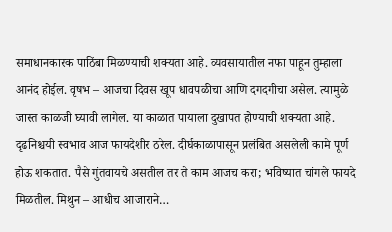समाधानकारक पाठिंबा मिळण्याची शक्यता आहे. व्यवसायातील नफा पाहून तुम्हाला आनंद होईल. वृषभ – आजचा दिवस खूप धावपळीचा आणि दगदगीचा असेल. त्यामुळे जास्त काळजी घ्यावी लागेल. या काळात पायाला दुखापत होण्याची शक्यता आहे. दृढनिश्चयी स्वभाव आज फायदेशीर ठरेल. दीर्घकाळापासून प्रलंबित असलेली कामे पूर्ण होऊ शकतात. पैसे गुंतवायचे असतील तर ते काम आजच करा; भविष्यात चांगले फायदे मिळतील. मिथुन – आधीच आजाराने…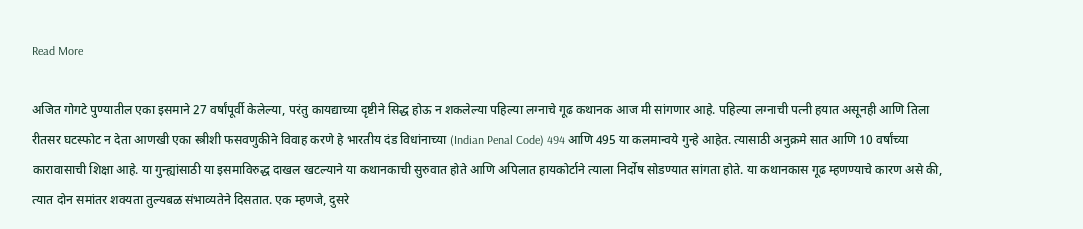Read More

अजित गोगटे पुण्यातील एका इसमाने 27 वर्षांपूर्वी केलेल्या, परंतु कायद्याच्या दृष्टीने सिद्ध होऊ न शकलेल्या पहिल्या लग्नाचे गूढ कथानक आज मी सांगणार आहे. पहिल्या लग्नाची पत्नी हयात असूनही आणि तिला रीतसर घटस्फोट न देता आणखी एका स्त्रीशी फसवणुकीने विवाह करणे हे भारतीय दंड विधांनाच्या (Indian Penal Code) 494 आणि 495 या कलमान्वये गुन्हे आहेत. त्यासाठी अनुक्रमे सात आणि 10 वर्षांच्या कारावासाची शिक्षा आहे. या गुन्ह्यांसाठी या इसमाविरुद्ध दाखल खटल्याने या कथानकाची सुरुवात होते आणि अपिलात हायकोर्टाने त्याला निर्दोष सोडण्यात सांगता होते. या कथानकास गूढ म्हणण्याचे कारण असे की, त्यात दोन समांतर शक्यता तुल्यबळ संभाव्यतेने दिसतात. एक म्हणजे, दुसरे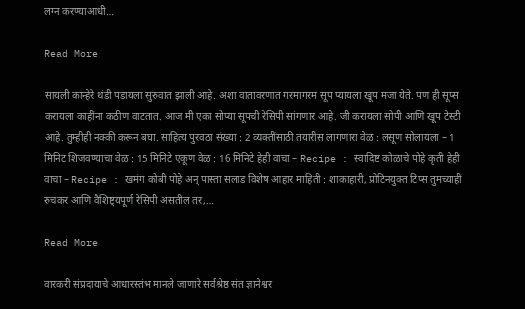लग्न करण्याआधी…

Read More

सायली कान्हेरे थंडी पडायला सुरुवात झाली आहे. अशा वातावरणात गरमागरम सूप प्यायला खूप मजा येते. पण ही सूप्स करायला काहींना कठीण वाटतात. आज मी एका सोप्या सूपची रेसिपी सांगणार आहे. जी करायला सोपी आणि खूप टेस्टी आहे. तुम्हीही नक्की करून बघा. साहित्य पुरवठा संख्या : 2 व्यक्तींसाठी तयारीस लागणारा वेळ : लसूण सोलायला – 1 मिनिट शिजवण्याचा वेळ : 15 मिनिटे एकूण वेळ : 16 मिनिटे हेही वाचा – Recipe : स्वादिष्ट कोळाचे पोहे कृती हेही वाचा – Recipe : खमंग कोबी पोहे अन् पास्ता सलाड विशेष आहार माहिती : शाकाहारी, प्रोटिनयुक्त टिप्स तुमच्याही रुचकर आणि वैशिष्ट्यपूर्ण रेसिपी असतील तर,…

Read More

वारकरी संप्रदायाचे आधारस्तंभ मानले जाणारे सर्वश्रेष्ठ संत ज्ञानेश्वर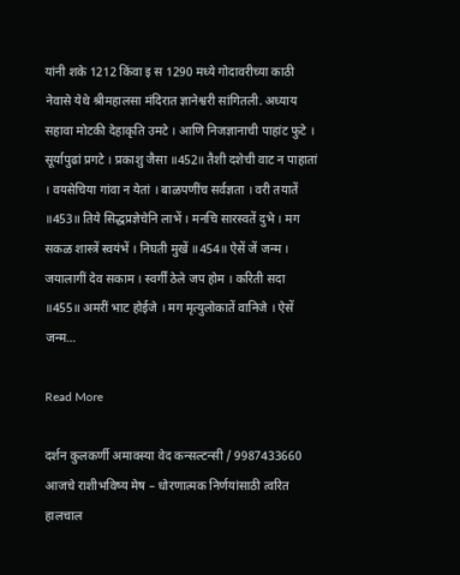यांनी शके 1212 किंवा इ स 1290 मध्ये गोदावरीच्या काठी नेवासे येथे श्रीमहालसा मंदिरात ज्ञानेश्वरी सांगितली. अध्याय सहावा मोटकी देहाकृति उमटे । आणि निजज्ञानाची पाहांट फुटे । सूर्यापुढां प्रगटे । प्रकाशु जैसा ॥452॥ तैशी दशेची वाट न पाहातां । वयसेचिया गांवा न येतां । बाळपणींच सर्वज्ञता । वरी तयातें ॥453॥ तिये सिद्धप्रज्ञेचेनि लाभें । मनचि सारस्वतें दुभे । मग सकळ शास्त्रें स्वयंभें । निघती मुखें ॥454॥ ऐसें जें जन्म । जयालागीं देव सकाम । स्वर्गीं ठेले जप होम । करिती सदा ॥455॥ अमरीं भाट होईजे । मग मृत्युलोकातें वानिजे । ऐसें जन्म…

Read More

दर्शन कुलकर्णी अमावस्या वेद कन्सल्टन्सी / 9987433660 आजचे राशीभविष्य मेष – धोरणात्मक निर्णयांसाठी त्वरित हालचाल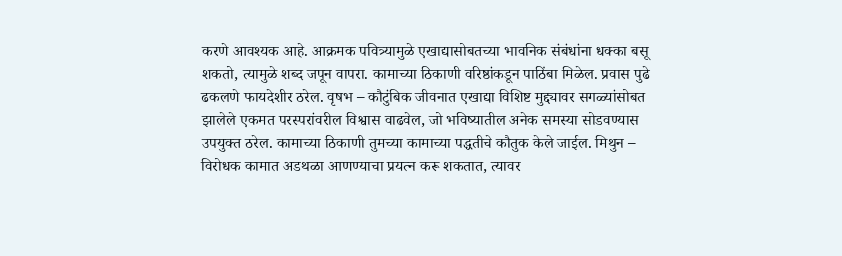करणे आवश्यक आहे. आक्रमक पवित्र्यामुळे एखाद्यासोबतच्या भावनिक संबंधांना धक्का बसू शकतो, त्यामुळे शब्द जपून वापरा. कामाच्या ठिकाणी वरिष्ठांकडून पाठिंबा मिळेल. प्रवास पुढे ढकलणे फायदेशीर ठरेल. वृषभ – कौटुंबिक जीवनात एखाद्या विशिष्ट मुद्द्यावर सगळ्यांसोबत झालेले एकमत परस्परांवरील विश्वास वाढवेल, जो भविष्यातील अनेक समस्या सोडवण्यास उपयुक्त ठरेल. कामाच्या ठिकाणी तुमच्या कामाच्या पद्धतीचे कौतुक केले जाईल. मिथुन – विरोधक कामात अडथळा आणण्याचा प्रयत्न करू शकतात, त्यावर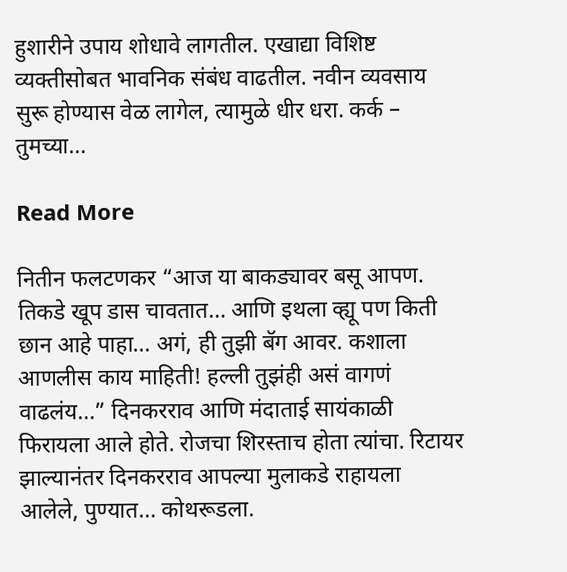हुशारीने उपाय शोधावे लागतील. एखाद्या विशिष्ट व्यक्तीसोबत भावनिक संबंध वाढतील. नवीन व्यवसाय सुरू होण्यास वेळ लागेल, त्यामुळे धीर धरा. कर्क – तुमच्या…

Read More

नितीन फलटणकर “आज या बाकड्यावर बसू आपण. तिकडे खूप डास चावतात… आणि इथला व्ह्यू पण किती छान आहे पाहा… अगं, ही तुझी बॅग आवर. कशाला आणलीस काय माहिती! हल्ली तुझंही असं वागणं वाढलंय…” दिनकरराव आणि मंदाताई सायंकाळी फिरायला आले होते. रोजचा शिरस्ताच होता त्यांचा. रिटायर झाल्यानंतर दिनकरराव आपल्या मुलाकडे राहायला आलेले, पुण्यात… कोथरूडला.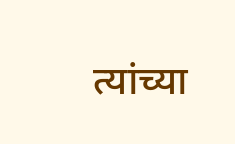त्यांच्या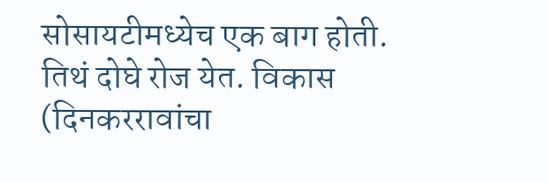सोसायटीमध्येच एक बाग होती. तिथं दोघे रोज येत. विकास (दिनकररावांचा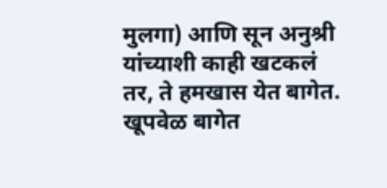मुलगा) आणि सून अनुश्री यांच्याशी काही खटकलं तर, ते हमखास येत बागेत. खूपवेळ बागेत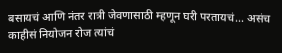बसायचं आणि नंतर रात्री जेवणासाठी म्हणून घरी परतायचं… असंच काहीसं नियोजन रोज त्यांचं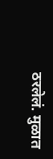ठरलेलं. मुळात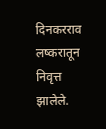दिनकरराव लष्करातून निवृत्त झालेले.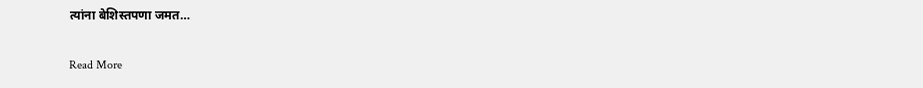त्यांना बेशिस्तपणा जमत…

Read More